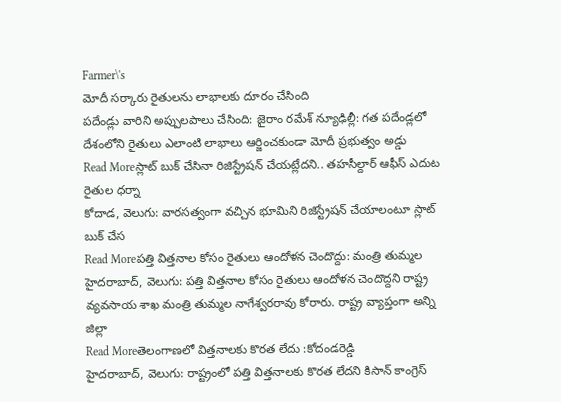Farmer\'s
మోదీ సర్కారు రైతులను లాభాలకు దూరం చేసింది
పదేండ్లు వారిని అప్పులపాలు చేసింది: జైరాం రమేశ్ న్యూఢిల్లీ: గత పదేండ్లలో దేశంలోని రైతులు ఎలాంటి లాభాలు ఆర్జించకుండా మోదీ ప్రభుత్వం అడ్డు
Read Moreస్లాట్ బుక్ చేసినా రిజిస్ట్రేషన్ చేయట్లేదని.. తహసీల్దార్ ఆఫీస్ ఎదుట రైతుల ధర్నా
కోదాడ, వెలుగు: వారసత్వంగా వచ్చిన భూమిని రిజిస్ట్రేషన్ చేయాలంటూ స్లాట్ బుక్ చేస
Read Moreపత్తి విత్తనాల కోసం రైతులు ఆందోళన చెందొద్దు: మంత్రి తుమ్మల
హైదరాబాద్, వెలుగు: పత్తి విత్తనాల కోసం రైతులు ఆందోళన చెందొద్దని రాష్ట్ర వ్యవసాయ శాఖ మంత్రి తుమ్మల నాగేశ్వరరావు కోరారు. రాష్ట్ర వ్యాప్తంగా అన్ని జిల్లా
Read Moreతెలంగాణలో విత్తనాలకు కొరత లేదు :కోదండరెడ్డి
హైదరాబాద్, వెలుగు: రాష్ట్రంలో పత్తి విత్తనాలకు కొరత లేదని కిసాన్ కాంగ్రెస్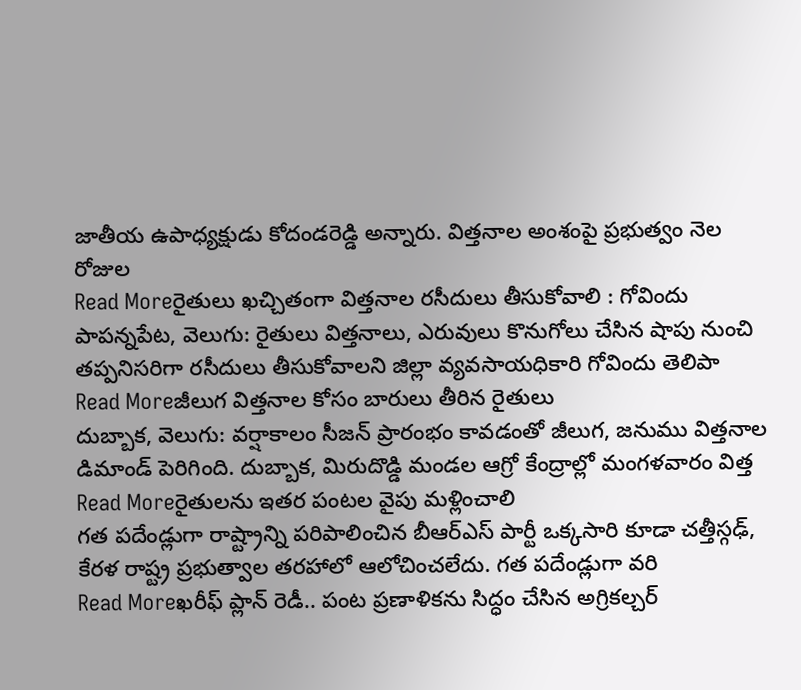జాతీయ ఉపాధ్యక్షుడు కోదండరెడ్డి అన్నారు. విత్తనాల అంశంపై ప్రభుత్వం నెల రోజుల
Read Moreరైతులు ఖచ్చితంగా విత్తనాల రసీదులు తీసుకోవాలి : గోవిందు
పాపన్నపేట, వెలుగు: రైతులు విత్తనాలు, ఎరువులు కొనుగోలు చేసిన షాపు నుంచి తప్పనిసరిగా రసీదులు తీసుకోవాలని జిల్లా వ్యవసాయధికారి గోవిందు తెలిపా
Read Moreజీలుగ విత్తనాల కోసం బారులు తీరిన రైతులు
దుబ్బాక, వెలుగు: వర్షాకాలం సీజన్ ప్రారంభం కావడంతో జీలుగ, జనుము విత్తనాల డిమాండ్ పెరిగింది. దుబ్బాక, మిరుదొడ్డి మండల ఆగ్రో కేంద్రాల్లో మంగళవారం విత్త
Read Moreరైతులను ఇతర పంటల వైపు మళ్లించాలి
గత పదేండ్లుగా రాష్ట్రాన్ని పరిపాలించిన బీఆర్ఎస్ పార్టీ ఒక్కసారి కూడా చత్తీస్గఢ్, కేరళ రాష్ట్ర ప్రభుత్వాల తరహాలో ఆలోచించలేదు. గత పదేండ్లుగా వరి
Read Moreఖరీఫ్ ప్లాన్ రెడీ.. పంట ప్రణాళికను సిద్ధం చేసిన అగ్రికల్చర్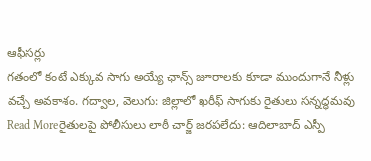ఆఫీసర్లు
గతంలో కంటే ఎక్కువ సాగు అయ్యే ఛాన్స్ జూరాలకు కూడా ముందుగానే నీళ్లు వచ్చే అవకాశం. గద్వాల, వెలుగు: జిల్లాలో ఖరీఫ్ సాగుకు రైతులు సన్నద్ధమవు
Read Moreరైతులపై పోలీసులు లాఠీ చార్జ్ జరపలేదు: ఆదిలాబాద్ ఎస్పీ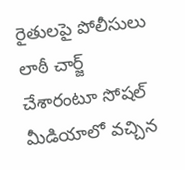రైతులపై పోలీసులు లాఠీ చార్జ్ చేశారంటూ సోషల్ మీడియాలో వచ్చిన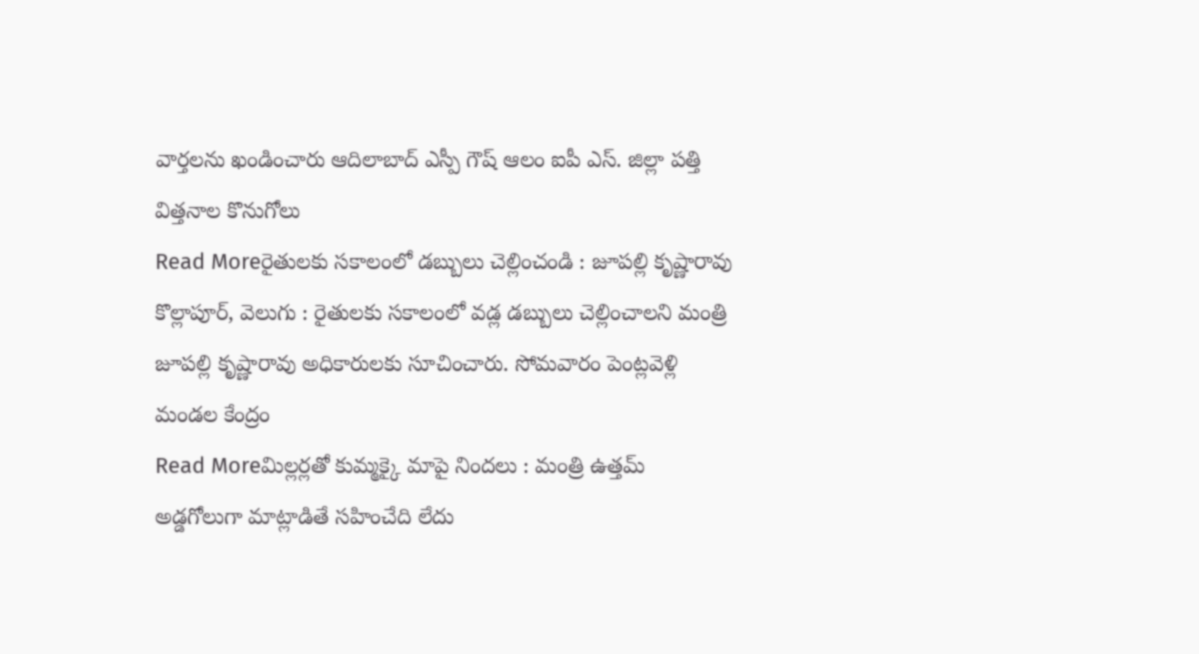వార్తలను ఖండించారు ఆదిలాబాద్ ఎస్పీ గౌష్ ఆలం ఐపీ ఎస్. జిల్లా పత్తి విత్తనాల కొనుగోలు
Read Moreరైతులకు సకాలంలో డబ్బులు చెల్లించండి : జూపల్లి కృష్ణారావు
కొల్లాపూర్, వెలుగు : రైతులకు సకాలంలో వడ్ల డబ్బులు చెల్లించాలని మంత్రి జూపల్లి కృష్ణారావు అధికారులకు సూచించారు. సోమవారం పెంట్లవెళ్లి మండల కేంద్రం
Read Moreమిల్లర్లతో కుమ్మక్కై మాపై నిందలు : మంత్రి ఉత్తమ్
అడ్డగోలుగా మాట్లాడితే సహించేది లేదు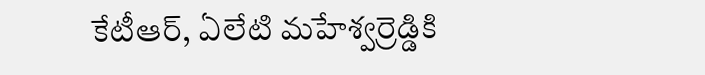కేటీఆర్, ఏలేటి మహేశ్వర్రెడ్డికి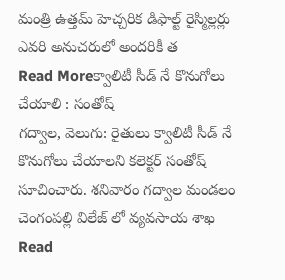మంత్రి ఉత్తమ్ హెచ్చరిక డిఫాల్ట్ రైస్మిల్లర్లు ఎవరి అనుచరులో అందరికీ త
Read Moreక్వాలిటీ సీడ్ నే కొనుగోలు చేయాలి : సంతోష్
గద్వాల, వెలుగు: రైతులు క్వాలిటీ సీడ్ నే కొనుగోలు చేయాలని కలెక్టర్ సంతోష్ సూచించారు. శనివారం గద్వాల మండలం చెంగంపల్లి విలేజ్ లో వ్యవసాయ శాఖ
Read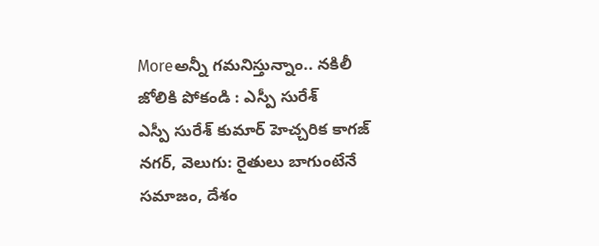Moreఅన్నీ గమనిస్తున్నాం.. నకిలీ జోలికి పోకండి : ఎస్పీ సురేశ్
ఎస్పీ సురేశ్ కుమార్ హెచ్చరిక కాగజ్ నగర్, వెలుగు: రైతులు బాగుంటేనే సమాజం, దేశం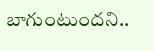బాగుంటుందని..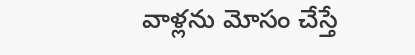వాళ్లను మోసం చేస్తే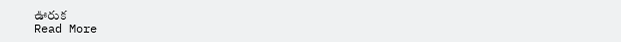ఊరుక
Read More